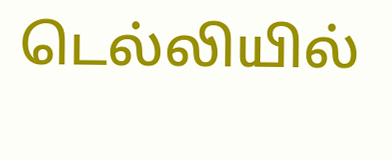டெல்லியில்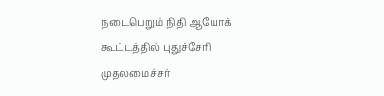நடைபெறும் நிதி ஆயோக் கூட்டத்தில் புதுச்சேரி முதலமைச்சர்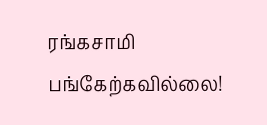ரங்கசாமி பங்கேற்கவில்லை!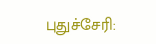புதுச்சேரி: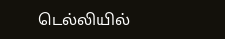டெல்லியில்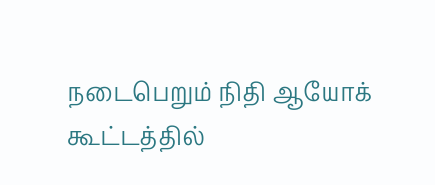நடைபெறும் நிதி ஆயோக் கூட்டத்தில்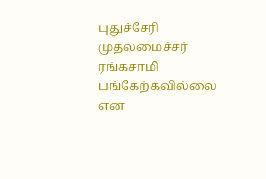புதுச்சேரி முதலமைச்சர் ரங்கசாமி பங்கேற்கவில்லை என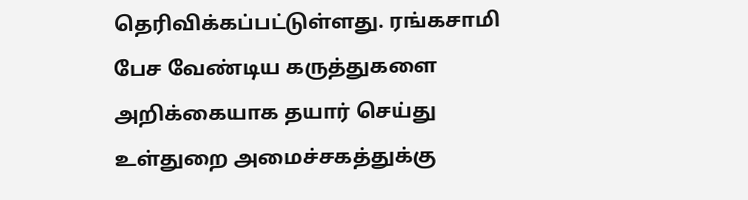தெரிவிக்கப்பட்டுள்ளது. ரங்கசாமி பேச வேண்டிய கருத்துகளை அறிக்கையாக தயார் செய்து உள்துறை அமைச்சகத்துக்கு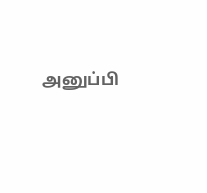அனுப்பி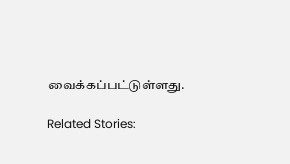வைக்கப்பட்டுள்ளது.

Related Stories: